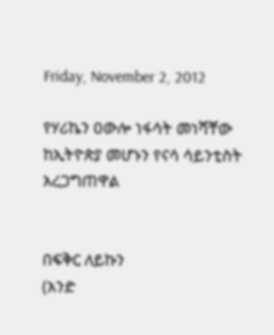Friday, November 2, 2012

የሃሪኬን ዐውሎ ነፋሳት መነሻቸው ከኢትዮጵያ መሆኑን የናሳ ሳይንቲስት አረጋግጠዋል


በፍቅር ለይኩን
(አንድ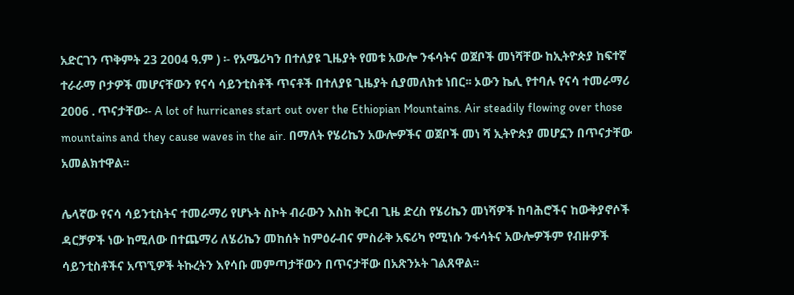አድርገን ጥቅምት 23 2004 ዓ.ም ) ፡- የአሜሪካን በተለያዩ ጊዜያት የመቱ አውሎ ንፋሳትና ወጀቦች መነሻቸው ከኢትዮጵያ ከፍተኛ ተራራማ ቦታዎች መሆናቸውን የናሳ ሳይንቲስቶች ጥናቶች በተለያዩ ጊዜያት ሲያመለክቱ ነበር፡፡ ኦውን ኬሊ የተባሉ የናሳ ተመራማሪ 2006 . ጥናታቸው፡- A lot of hurricanes start out over the Ethiopian Mountains. Air steadily flowing over those mountains and they cause waves in the air. በማለት የሄሪኬን አውሎዎችና ወጀቦች መነ ሻ ኢትዮጵያ መሆኗን በጥናታቸው አመልክተዋል፡፡

ሌላኛው የናሳ ሳይንቲስትና ተመራማሪ የሆኑት ስኮት ብራውን እስከ ቅርብ ጊዜ ድረስ የሄሪኬን መነሻዎች ከባሕሮችና ከውቅያኖሶች ዳርቻዎች ነው ከሚለው በተጨማሪ ለሄሪኬን መከሰት ከምዕራብና ምስራቅ አፍሪካ የሚነሱ ንፋሳትና አውሎዎችም የብዙዎች ሳይንቲስቶችና አጥኚዎች ትኩረትን እየሳቡ መምጣታቸውን በጥናታቸው በአጽንኦት ገልጸዋል፡፡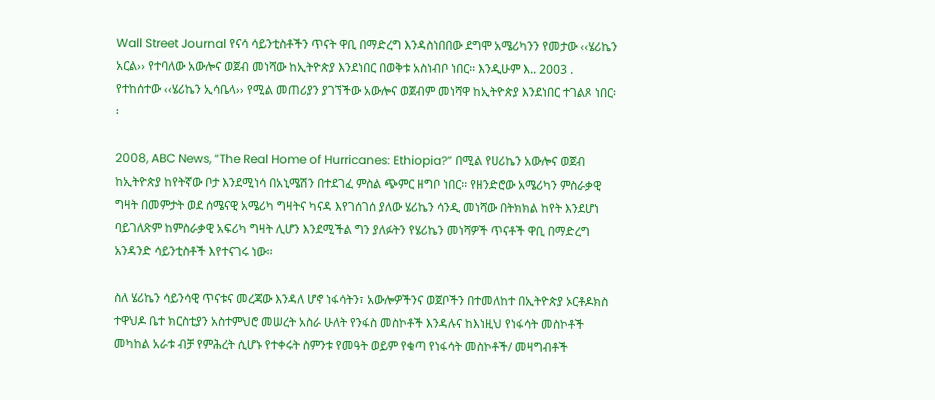Wall Street Journal የናሳ ሳይንቲስቶችን ጥናት ዋቢ በማድረግ እንዳስነበበው ደግሞ አሜሪካንን የመታው ‹‹ሄሪኬን አርል›› የተባለው አውሎና ወጀብ መነሻው ከኢትዮጵያ እንደነበር በወቅቱ አስነብቦ ነበር፡፡ እንዲሁም እ.. 2003 . የተከሰተው ‹‹ሄሪኬን ኢሳቤላ›› የሚል መጠሪያን ያገኘችው አውሎና ወጀብም መነሻዋ ከኢትዮጵያ እንደነበር ተገልጾ ነበር፡፡

2008, ABC News, “The Real Home of Hurricanes: Ethiopia?” በሚል የሀሪኬን አውሎና ወጀብ ከኢትዮጵያ ከየትኛው ቦታ እንደሚነሳ በአኒሜሽን በተደገፈ ምስል ጭምር ዘግቦ ነበር፡፡ የዘንድሮው አሜሪካን ምስራቃዊ ግዛት በመምታት ወደ ሰሜናዊ አሜሪካ ግዛትና ካናዳ እየገሰገሰ ያለው ሄሪኬን ሳንዲ መነሻው በትክክል ከየት እንደሆነ ባይገለጽም ከምስራቃዊ አፍሪካ ግዛት ሊሆን እንደሚችል ግን ያለፉትን የሄሪኬን መነሻዎች ጥናቶች ዋቢ በማድረግ አንዳንድ ሳይንቲስቶች እየተናገሩ ነው፡፡

ስለ ሄሪኬን ሳይንሳዊ ጥናቱና መረጃው እንዳለ ሆኖ ነፋሳትን፣ አውሎዎችንና ወጀቦችን በተመለከተ በኢትዮጵያ ኦርቶዶክስ ተዋህዶ ቤተ ክርስቲያን አስተምህሮ መሠረት አስራ ሁለት የንፋስ መስኮቶች እንዳሉና ከእነዚህ የነፋሳት መስኮቶች መካከል አራቱ ብቻ የምሕረት ሲሆኑ የተቀሩት ስምንቱ የመዓት ወይም የቁጣ የነፋሳት መስኮቶች/ መዛግብቶች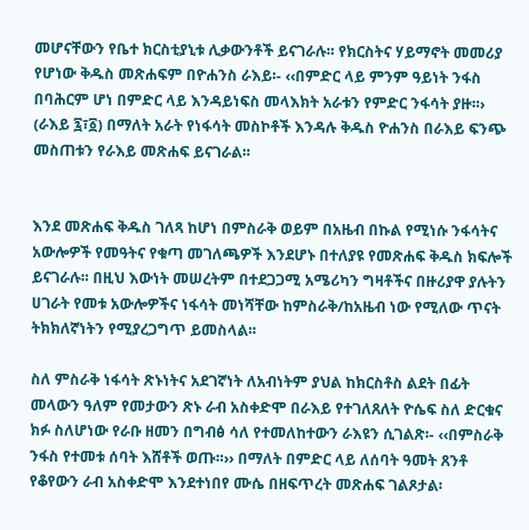መሆናቸውን የቤተ ክርስቲያኒቱ ሊቃውንቶች ይናገራሉ፡፡ የክርስትና ሃይማኖት መመሪያ የሆነው ቅዱስ መጽሐፍም በዮሐንስ ራእይ፡- ‹‹በምድር ላይ ምንም ዓይነት ንፋስ በባሕርም ሆነ በምድር ላይ እንዳይነፍስ መላእክት አራቱን የምድር ንፋሳት ያዙ፡፡› (ራእይ ፯፣፩) በማለት አራት የነፋሳት መስኮቶች እንዳሉ ቅዱስ ዮሐንስ በራእይ ፍንጭ መስጠቱን የራእይ መጽሐፍ ይናገራል፡፡


እንደ መጽሐፍ ቅዱስ ገለጻ ከሆነ በምስራቅ ወይም በአዜብ በኩል የሚነሱ ንፋሳትና አውሎዎች የመዓትና የቁጣ መገለጫዎች እንደሆኑ በተለያዩ የመጽሐፍ ቅዱስ ክፍሎች ይናገራሉ፡፡ በዚህ እውነት መሠረትም በተደጋጋሚ አሜሪካን ግዛቶችና በዙሪያዋ ያሉትን ሀገራት የመቱ አውሎዎችና ነፋሳት መነሻቸው ከምስራቅ/ከአዜብ ነው የሚለው ጥናት ትክክለኛነትን የሚያረጋግጥ ይመስላል፡፡

ስለ ምስራቅ ነፋሳት ጽኑነትና አደገኛነት ለአብነትም ያህል ከክርስቶስ ልደት በፊት መላውን ዓለም የመታውን ጽኑ ራብ አስቀድሞ በራእይ የተገለጸለት ዮሴፍ ስለ ድርቁና ክፉ ስለሆነው የራቡ ዘመን በግብፅ ሳለ የተመለከተውን ራእዩን ሲገልጽ፡- ‹‹በምስራቅ ንፋስ የተመቱ ሰባት እሸቶች ወጡ፡፡›› በማለት በምድር ላይ ለሰባት ዓመት ጸንቶ የቆየውን ራብ አስቀድሞ እንደተነበየ ሙሴ በዘፍጥረት መጽሐፍ ገልጾታል፡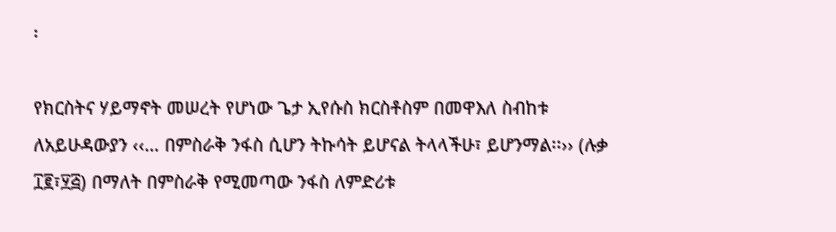፡

የክርስትና ሃይማኖት መሠረት የሆነው ጌታ ኢየሱስ ክርስቶስም በመዋእለ ስብከቱ ለአይሁዳውያን ‹‹… በምስራቅ ንፋስ ሲሆን ትኩሳት ይሆናል ትላላችሁ፣ ይሆንማል፡፡›› (ሉቃ ፲፪፣፶፭) በማለት በምስራቅ የሚመጣው ንፋስ ለምድሪቱ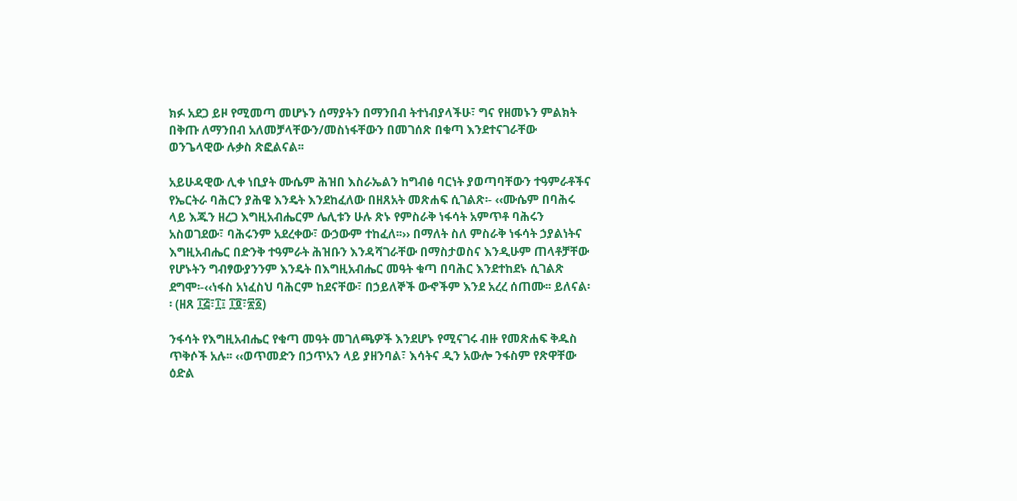ክፉ አደጋ ይዞ የሚመጣ መሆኑን ሰማያትን በማንበብ ትተነብያላችሁ፣ ግና የዘመኑን ምልክት በቅጡ ለማንበብ አለመቻላቸውን/መስነፋቸውን በመገሰጽ በቁጣ እንደተናገራቸው ወንጌላዊው ሉቃስ ጽፎልናል፡፡

አይሁዳዊው ሊቀ ነቢያት ሙሴም ሕዝበ እስራኤልን ከግብፅ ባርነት ያወጣባቸውን ተዓምራቶችና የኤርትራ ባሕርን ያሕዌ እንዴት እንደከፈለው በዘጸአት መጽሐፍ ሲገልጽ፡- ‹‹ሙሴም በባሕሩ ላይ እጁን ዘረጋ እግዚአብሔርም ሌሊቱን ሁሉ ጽኑ የምስራቅ ነፋሳት አምጥቶ ባሕሩን አስወገደው፣ ባሕሩንም አደረቀው፣ ውኃውም ተከፈለ፡፡›› በማለት ስለ ምስራቅ ነፋሳት ኃያልነትና እግዚአብሔር በድንቅ ተዓምራት ሕዝቡን እንዳሻገራቸው በማስታወስና እንዲሁም ጠላቶቻቸው የሆኑትን ግብፃውያንንም እንዴት በእግዚአብሔር መዓት ቁጣ በባሕር እንደተከደኑ ሲገልጽ ደግሞ፡-‹‹ነፋስ አነፈስህ ባሕርም ከደናቸው፣ በኃይለኞች ውኆችም እንደ አረረ ሰጠሙ፡፡ ይለናል፡፡ (ዘጸ ፲፭፣፲፤ ፲፬፣፳፩)

ንፋሳት የእግዚአብሔር የቁጣ መዓት መገለጫዎች እንደሆኑ የሚናገሩ ብዙ የመጽሐፍ ቅዱስ ጥቅሶች አሉ፡፡ ‹‹ወጥመድን በኃጥአን ላይ ያዘንባል፣ እሳትና ዲን አውሎ ንፋስም የጽዋቸው ዕድል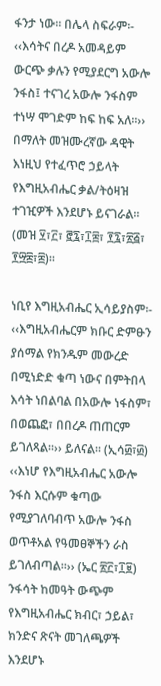ፋንታ ነው፡፡ በሌላ ስፍራም፡- ‹‹እሳትና በረዶ አመዳይም ውርጭ ቃሉን የሚያደርግ አውሎ ንፋስ፤ ተናገረ አውሎ ንፋስም ተነሣ ሞገድም ከፍ ከፍ አለ፡፡››
በማለት መዝሙረኛው ዳዊት እነዚህ የተፈጥሮ ኃይላት የእግዚአብሔር ቃል/ትዕዛዝ ተገዢዎች እንደሆኑ ይናገራል፡፡ (መዝ ፶፣፫፣ ፸፯፣፲፰፣ ፻፯፣፳፭፣ ፻፵፰፣፰)፡፡

ነቢየ እግዚአብሔር ኢሳይያስም፡- ‹‹እግዚአብሔርም ክቡር ድምፁን ያሰማል የክንዱም መውረድ በሚነድድ ቁጣ ነውና በምትበላ እሳት ነበልባል በአውሎ ነፋስም፣ በወጨፎ፣ በበረዶ ጠጠርም ይገለጻል፡፡›› ይለናል፡፡ (ኢሳ፴፣፴) ‹‹እነሆ የእግዚአብሔር አውሎ ንፋስ እርሱም ቁጣው የሚያገለባብጥ አውሎ ንፋስ ወጥቶአል የዓመፀኞችን ራስ ይገለብጣል፡፡›› (ኤር ፳፫፣፲፱)
ንፋሳት ከመዓት ውጭም የእግዚአብሔር ክብር፣ ኃይል፣ ክንድና ጽናት መገለጫዎች እንደሆኑ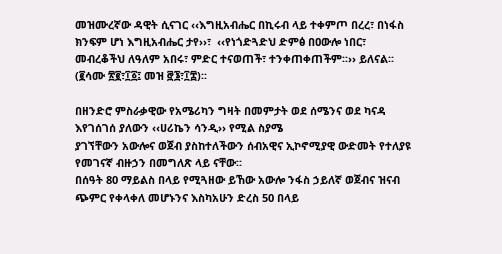መዝሙረኛው ዳዊት ሲናገር ‹‹እግዚአብሔር በኪሩብ ላይ ተቀምጦ በረረ፣ በነፋስ ክንፍም ሆነ እግዚአብሔር ታየ››፣  ‹‹የነጎድጓድህ ድምፅ በዐውሎ ነበር፣ መብረቆችህ ለዓለም አበሩ፣ ምድር ተናወጠች፣ ተንቀጠቀጠችም፡፡›› ይለናል፡፡ (፪ሳሙ ፳፪፣፲፩፤ መዝ ፸፮፣፲፰)፡፡

በዘንድሮ ምስራቃዊው የአሜሪካን ግዛት በመምታት ወደ ሰሜንና ወደ ካናዳ እየገሰገሰ ያለውን ‹‹ሀሪኬን ሳንዲ›› የሚል ስያሜ
ያገኘቸውን አውሎና ወጀብ ያስከተለችውን ሰብአዊና ኢኮኖሚያዊ ውድመት የተለያዩ የመገናኛ ብዙኃን በመግለጽ ላይ ናቸው፡፡
በሰዓት 80 ማይልስ በላይ የሚጓዘው ይኸው አውሎ ንፋስ ኃይለኛ ወጀብና ዝናብ ጭምር የቀላቀለ መሆኑንና እስካአሁን ድረስ 50 በላይ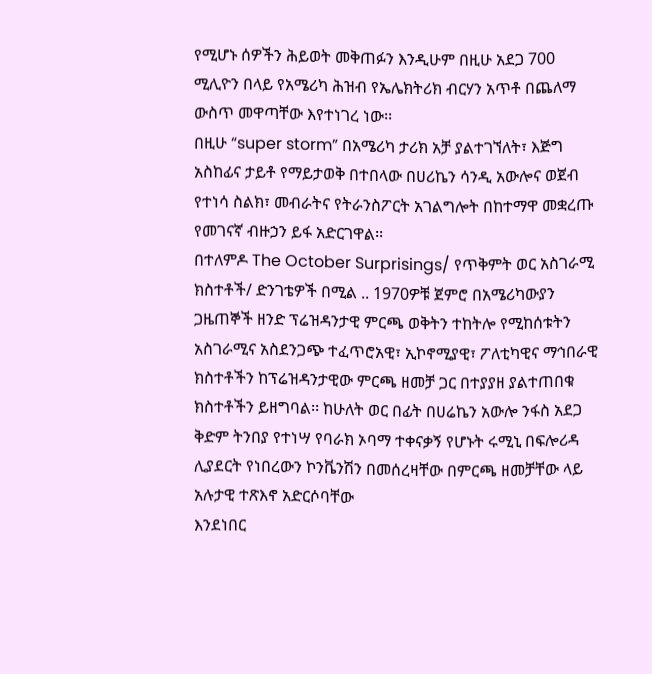የሚሆኑ ሰዎችን ሕይወት መቅጠፉን እንዲሁም በዚሁ አደጋ 700 ሚሊዮን በላይ የአሜሪካ ሕዝብ የኤሌክትሪክ ብርሃን አጥቶ በጨለማ ውስጥ መዋጣቸው እየተነገረ ነው፡፡
በዚሁ “super storm” በአሜሪካ ታሪክ አቻ ያልተገኘለት፣ እጅግ አስከፊና ታይቶ የማይታወቅ በተበላው በሀሪኬን ሳንዲ አውሎና ወጀብ የተነሳ ስልክ፣ መብራትና የትራንስፖርት አገልግሎት በከተማዋ መቋረጡ የመገናኛ ብዙኃን ይፋ አድርገዋል፡፡
በተለምዶ The October Surprisings/ የጥቅምት ወር አስገራሚ ክስተቶች/ ድንገቴዎች በሚል .. 1970ዎቹ ጀምሮ በአሜሪካውያን ጋዜጠኞች ዘንድ ፕሬዝዳንታዊ ምርጫ ወቅትን ተከትሎ የሚከሰቱትን አስገራሚና አስደንጋጭ ተፈጥሮአዊ፣ ኢኮኖሚያዊ፣ ፖለቲካዊና ማኅበራዊ ክስተቶችን ከፕሬዝዳንታዊው ምርጫ ዘመቻ ጋር በተያያዘ ያልተጠበቁ ክስተቶችን ይዘግባል፡፡ ከሁለት ወር በፊት በሀሬኬን አውሎ ንፋስ አደጋ ቅድም ትንበያ የተነሣ የባራክ ኦባማ ተቀናቃኝ የሆኑት ሩሚኒ በፍሎሪዳ ሊያደርት የነበረውን ኮንቬንሽን በመሰረዛቸው በምርጫ ዘመቻቸው ላይ አሉታዊ ተጽእኖ አድርሶባቸው
እንደነበር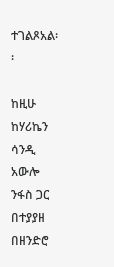ተገልጾአል፡፡

ከዚሁ ከሃሪኬን ሳንዲ አውሎ ንፋስ ጋር በተያያዘ በዘንድሮ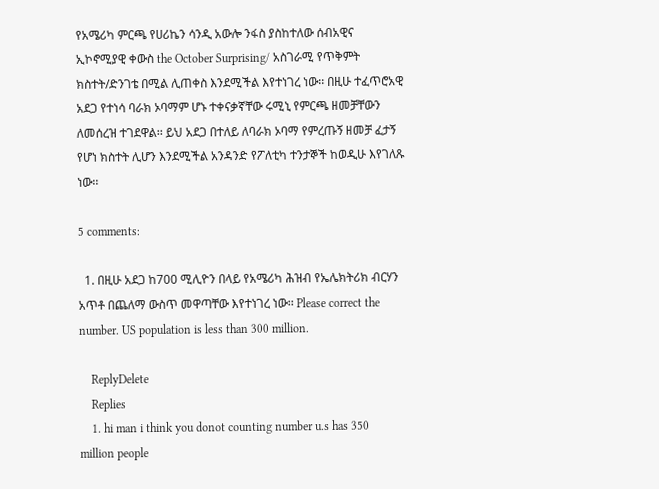የአሜሪካ ምርጫ የሀሪኬን ሳንዲ አውሎ ንፋስ ያስከተለው ሰብአዊና ኢኮኖሚያዊ ቀውስ the October Surprising/ አስገራሚ የጥቅምት ክስተት/ድንገቴ በሚል ሊጠቀስ እንደሚችል እየተነገረ ነው፡፡ በዚሁ ተፈጥሮአዊ አደጋ የተነሳ ባራክ ኦባማም ሆኑ ተቀናቃኛቸው ሩሚኒ የምርጫ ዘመቻቸውን ለመሰረዝ ተገደዋል፡፡ ይህ አደጋ በተለይ ለባራክ ኦባማ የምረጡኝ ዘመቻ ፈታኝ የሆነ ክስተት ሊሆን እንደሚችል አንዳንድ የፖለቲካ ተንታኞች ከወዲሁ እየገለጹ ነው፡፡

5 comments:

  1. በዚሁ አደጋ ከ700 ሚሊዮን በላይ የአሜሪካ ሕዝብ የኤሌክትሪክ ብርሃን አጥቶ በጨለማ ውስጥ መዋጣቸው እየተነገረ ነው፡፡ Please correct the number. US population is less than 300 million.

    ReplyDelete
    Replies
    1. hi man i think you donot counting number u.s has 350 million people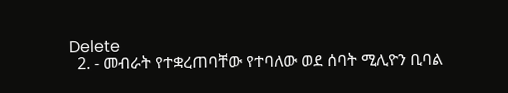Delete
  2. - መብራት የተቋረጠባቸው የተባለው ወደ ሰባት ሚሊዮን ቢባል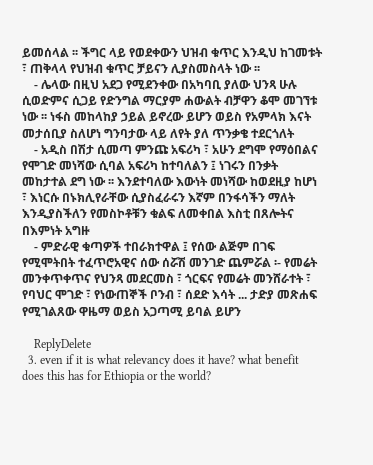ይመሰላል ፡፡ ችግር ላይ የወደቀውን ህዝብ ቁጥር እንዲህ ከገመቱት ፣ ጠቅላላ የህዝብ ቁጥር ቻይናን ሊያስመስላት ነው ፡፡
    - ሌላው በዚህ አደጋ የሚደንቀው በአካባቢ ያለው ህንጻ ሁሉ ሲወድምና ሲጋይ የድንግል ማርያም ሐውልት ብቻዋን ቆሞ መገኘቱ ነው ፡፡ ነፋስ መከላከያ ኃይል ይኖረው ይሆን ወይስ የአምላክ እናት መታሰቢያ ስለሆነ ግንባታው ላይ ለየት ያለ ጥንቃቄ ተደርጎለት
    - አዲስ በሽታ ሲመጣ ምንጩ አፍሪካ ፣ አሁን ደግሞ የማዕበልና የሞገድ መነሻው ሲባል አፍሪካ ከተባለልን ፤ ነገሩን በንቃት መከታተል ደግ ነው ፡፡ እንደተባለው እውነት መነሻው ከወደዚያ ከሆነ ፣ እነርሱ በኑክሊየራቸው ሲያስፈራሩን እኛም በንፋሳችን ማለት እንዲያስችለን የመስኮቶቹን ቁልፍ ለመቀበል እስቲ በጸሎትና በእምነት አግዙ
    - ምድራዊ ቁጣዎች ተበራክተዋል ፤ የሰው ልጅም በገፍ የሚሞትበት ተፈጥሮአዊና ሰው ሰሯሽ መንገድ ጨምሯል ፡- የመሬት መንቀጥቀጥና የህንጻ መደርመስ ፣ ጎርፍና የመሬት መንሸራተት ፣ የባህር ሞገድ ፣ የነውጠኞች ቦንብ ፣ ሰደድ እሳት ... ታድያ መጽሐፍ የሚገልጸው ዋዜማ ወይስ አጋጣሚ ይባል ይሆን

    ReplyDelete
  3. even if it is what relevancy does it have? what benefit does this has for Ethiopia or the world?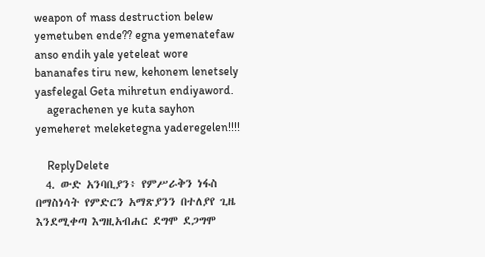weapon of mass destruction belew yemetuben ende?? egna yemenatefaw anso endih yale yeteleat wore bananafes tiru new, kehonem lenetsely yasfelegal Geta mihretun endiyaword.
    agerachenen ye kuta sayhon yemeheret meleketegna yaderegelen!!!!

    ReplyDelete
  4. ውድ አንባቢያን፥ የምሥራቅን ነፋስ በማስነሳት የምድርን አማጽያንን በተለያየ ጊዜ እንደሚቀጣ እግዚአብሐር ደግሞ ደጋግሞ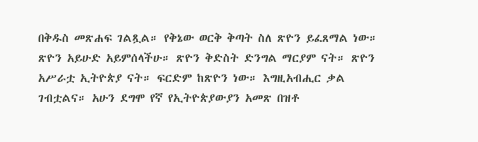በቅዱስ መጽሐፍ ገልጿል። የቅኔው ወርቅ ቅጣት ስለ ጽዮን ይፈጸማል ነው። ጽዮን አይሁድ አይምሰላችሁ። ጽዮን ቅድስት ድንግል ማርያም ናት። ጽዮን አሥራቷ ኢትዮጵያ ናት። ፍርድም ከጽዮን ነው። እግዚአብሒር ቃል ገብቷልና። አሁን ደግሞ የኛ የኢትዮጵያውያን አመጽ በዝቶ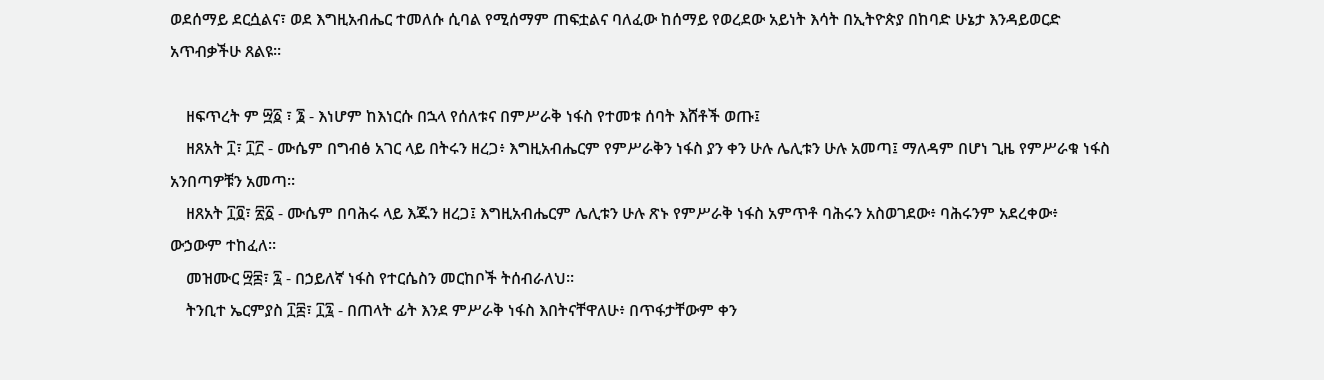ወደሰማይ ደርሷልና፣ ወደ እግዚአብሔር ተመለሱ ሲባል የሚሰማም ጠፍቷልና ባለፈው ከሰማይ የወረደው አይነት እሳት በኢትዮጵያ በከባድ ሁኔታ እንዳይወርድ አጥብቃችሁ ጸልዩ።

    ዘፍጥረት ም ፵፩ ፣ ፮ - እነሆም ከእነርሱ በኋላ የሰለቱና በምሥራቅ ነፋስ የተመቱ ሰባት እሸቶች ወጡ፤
    ዘጸአት ፲፣ ፲፫ - ሙሴም በግብፅ አገር ላይ በትሩን ዘረጋ፥ እግዚአብሔርም የምሥራቅን ነፋስ ያን ቀን ሁሉ ሌሊቱን ሁሉ አመጣ፤ ማለዳም በሆነ ጊዜ የምሥራቁ ነፋስ አንበጣዎቹን አመጣ።
    ዘጸአት ፲፬፣ ፳፩ - ሙሴም በባሕሩ ላይ እጁን ዘረጋ፤ እግዚአብሔርም ሌሊቱን ሁሉ ጽኑ የምሥራቅ ነፋስ አምጥቶ ባሕሩን አስወገደው፥ ባሕሩንም አደረቀው፥ ውኃውም ተከፈለ።
    መዝሙር ፵፰፣ ፯ - በኃይለኛ ነፋስ የተርሴስን መርከቦች ትሰብራለህ።
    ትንቢተ ኤርምያስ ፲፰፣ ፲፯ - በጠላት ፊት እንደ ምሥራቅ ነፋስ እበትናቸዋለሁ፥ በጥፋታቸውም ቀን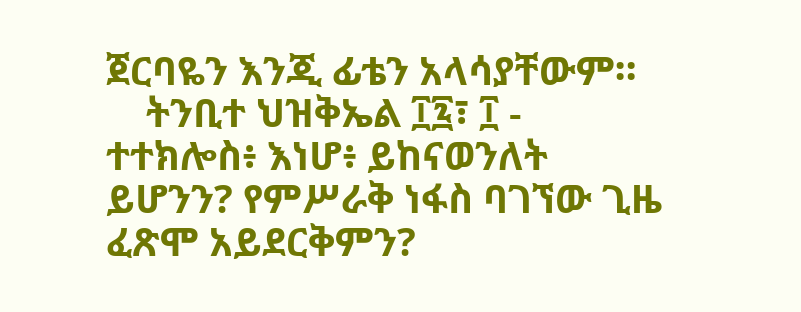ጀርባዬን እንጂ ፊቴን አላሳያቸውም።
    ትንቢተ ህዝቅኤል ፲፯፣ ፲ - ተተክሎስ፥ እነሆ፥ ይከናወንለት ይሆንን? የምሥራቅ ነፋስ ባገኘው ጊዜ ፈጽሞ አይደርቅምን?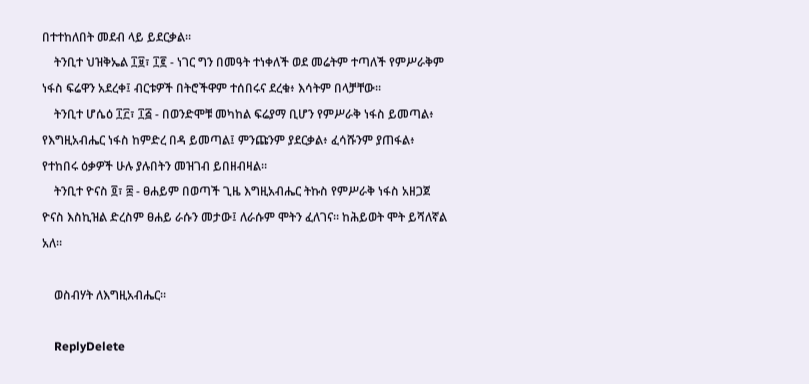በተተከለበት መደብ ላይ ይደርቃል።
    ትንቢተ ህዝቅኤል ፲፱፣ ፲፪ - ነገር ግን በመዓት ተነቀለች ወደ መሬትም ተጣለች የምሥራቅም ነፋስ ፍሬዋን አደረቀ፤ ብርቱዎች በትሮችዋም ተሰበሩና ደረቁ፥ እሳትም በላቻቸው።
    ትንቢተ ሆሴዕ ፲፫፣ ፲፭ - በወንድሞቹ መካከል ፍሬያማ ቢሆን የምሥራቅ ነፋስ ይመጣል፥ የእግዚአብሔር ነፋስ ከምድረ በዳ ይመጣል፤ ምንጩንም ያደርቃል፥ ፈሳሹንም ያጠፋል፥ የተከበሩ ዕቃዎች ሁሉ ያሉበትን መዝገብ ይበዘብዛል።
    ትንቢተ ዮናስ ፬፣ ፰ - ፀሐይም በወጣች ጊዜ እግዚአብሔር ትኩስ የምሥራቅ ነፋስ አዘጋጀ ዮናስ እስኪዝል ድረስም ፀሐይ ራሱን መታው፤ ለራሱም ሞትን ፈለገና። ከሕይወት ሞት ይሻለኛል አለ።

    ወስብሃት ለእግዚአብሔር።

    ReplyDelete